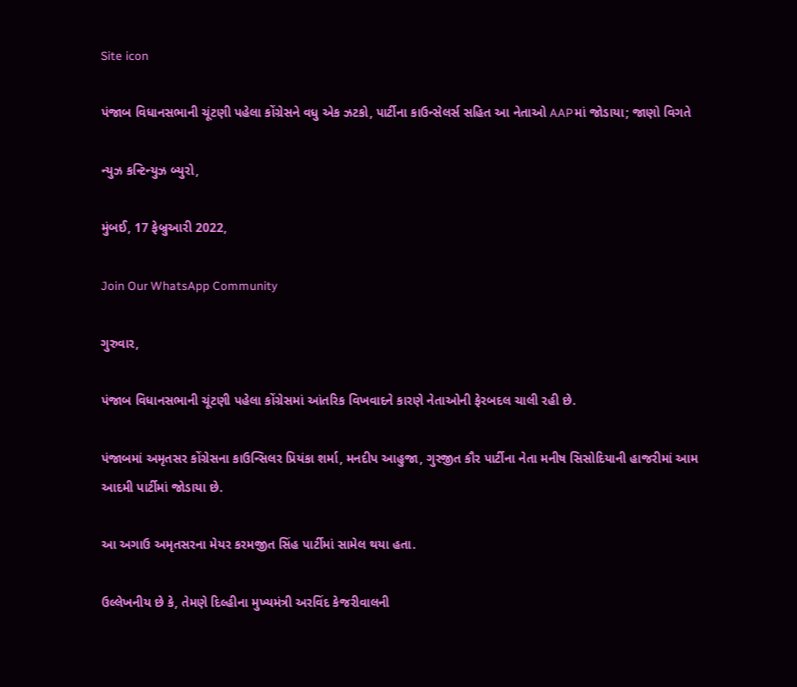Site icon

પંજાબ વિધાનસભાની ચૂંટણી પહેલા કોંગ્રેસને વધુ એક ઝટકો, પાર્ટીના કાઉન્સેલર્સ સહિત આ નેતાઓ AAPમાં જોડાયા; જાણો વિગતે

ન્યુઝ કન્ટિન્યુઝ બ્યુરો,

મુંબઈ, 17 ફેબ્રુઆરી 2022,

Join Our WhatsApp Community

ગુરુવાર,

પંજાબ વિધાનસભાની ચૂંટણી પહેલા કોંગ્રેસમાં આંતરિક વિખવાદને કારણે નેતાઓની ફેરબદલ ચાલી રહી છે.

પંજાબમાં અમૃતસર કોંગ્રેસના કાઉન્સિલર પ્રિયંકા શર્મા, મનદીપ આહુજા, ગુરજીત કૌર પાર્ટીના નેતા મનીષ સિસોદિયાની હાજરીમાં આમ આદમી પાર્ટીમાં જોડાયા છે.

આ અગાઉ અમૃતસરના મેયર કરમજીત સિંહ પાર્ટીમાં સામેલ થયા હતા.

ઉલ્લેખનીય છે કે, તેમણે દિલ્હીના મુખ્યમંત્રી અરવિંદ કેજરીવાલની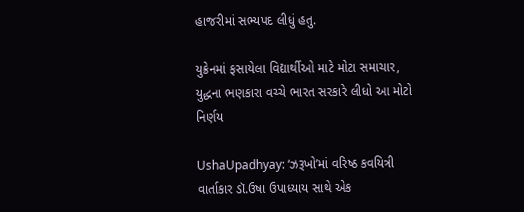હાજરીમાં સભ્યપદ લીધું હતુ.

યુક્રેનમાં ફસાયેલા વિદ્યાર્થીઓ માટે મોટા સમાચાર, યુદ્ધના ભણકારા વચ્ચે ભારત સરકારે લીધો આ મોટો નિર્ણય

UshaUpadhyay: ‘ઝરૂખો’માં વરિષ્ઠ કવયિત્રી વાર્તાકાર ડૉ.ઉષા ઉપાધ્યાય સાથે એક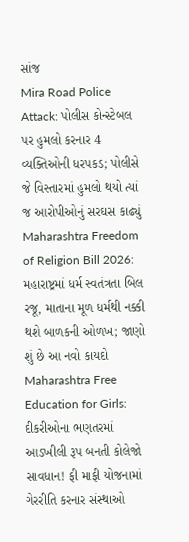સાંજ
Mira Road Police Attack: પોલીસ કોન્સ્ટેબલ પર હુમલો કરનાર 4 વ્યક્તિઓની ધરપકડ; પોલીસે જે વિસ્તારમાં હુમલો થયો ત્યાં જ આરોપીઓનું સરઘસ કાઢ્યું
Maharashtra Freedom of Religion Bill 2026: મહારાષ્ટ્રમાં ધર્મ સ્વતંત્રતા બિલ રજૂ, માતાના મૂળ ધર્મથી નક્કી થશે બાળકની ઓળખ; જાણો શું છે આ નવો કાયદો
Maharashtra Free Education for Girls: દીકરીઓના ભણતરમાં આડખીલી રૂપ બનતી કોલેજો સાવધાન! ફી માફી યોજનામાં ગેરરીતિ કરનાર સંસ્થાઓ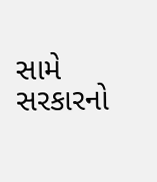સામે સરકારનો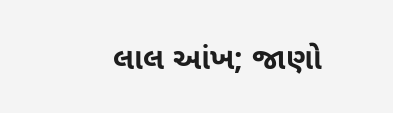લાલ આંખ; જાણો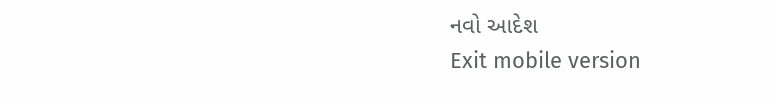નવો આદેશ
Exit mobile version